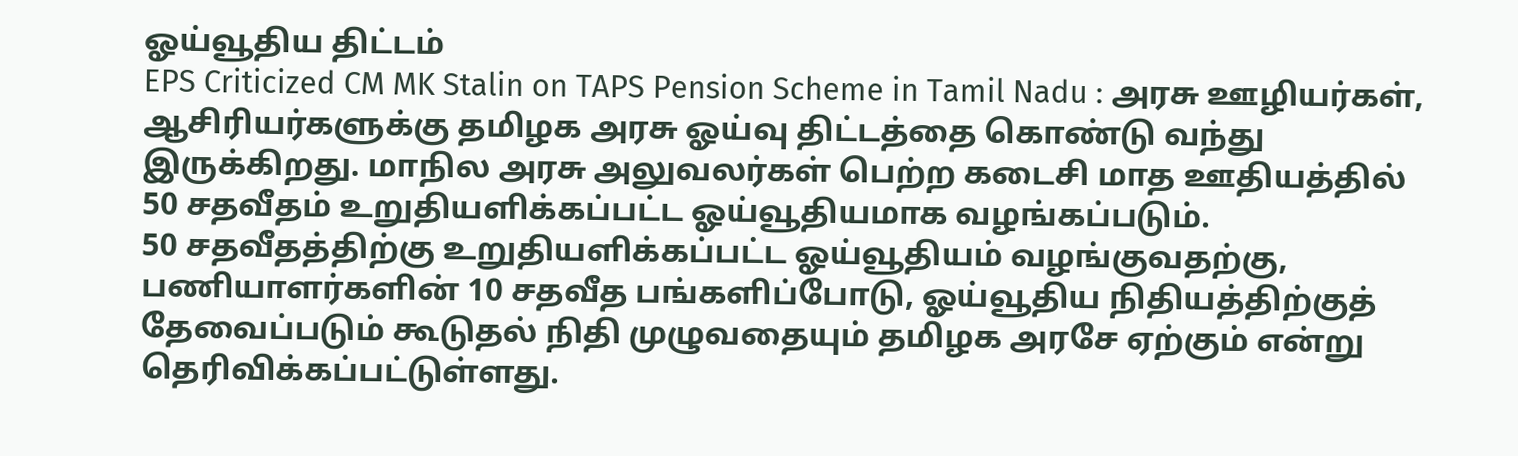ஓய்வூதிய திட்டம்
EPS Criticized CM MK Stalin on TAPS Pension Scheme in Tamil Nadu : அரசு ஊழியர்கள், ஆசிரியர்களுக்கு தமிழக அரசு ஓய்வு திட்டத்தை கொண்டு வந்து இருக்கிறது. மாநில அரசு அலுவலர்கள் பெற்ற கடைசி மாத ஊதியத்தில் 50 சதவீதம் உறுதியளிக்கப்பட்ட ஓய்வூதியமாக வழங்கப்படும்.
50 சதவீதத்திற்கு உறுதியளிக்கப்பட்ட ஓய்வூதியம் வழங்குவதற்கு, பணியாளர்களின் 10 சதவீத பங்களிப்போடு, ஓய்வூதிய நிதியத்திற்குத் தேவைப்படும் கூடுதல் நிதி முழுவதையும் தமிழக அரசே ஏற்கும் என்று தெரிவிக்கப்பட்டுள்ளது.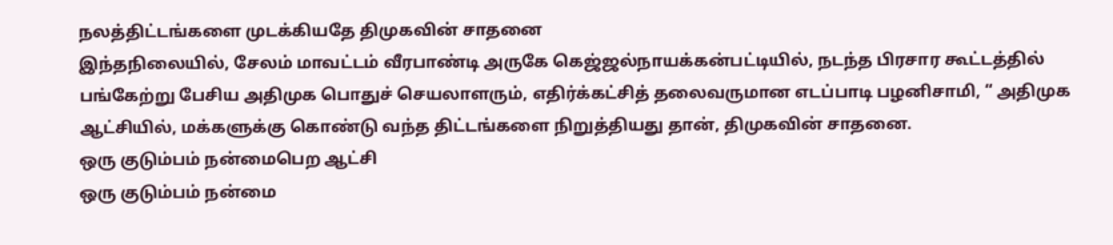நலத்திட்டங்களை முடக்கியதே திமுகவின் சாதனை
இந்தநிலையில், சேலம் மாவட்டம் வீரபாண்டி அருகே கெஜ்ஜல்நாயக்கன்பட்டியில், நடந்த பிரசார கூட்டத்தில் பங்கேற்று பேசிய அதிமுக பொதுச் செயலாளரும், எதிர்க்கட்சித் தலைவருமான எடப்பாடி பழனிசாமி, “ அதிமுக ஆட்சியில், மக்களுக்கு கொண்டு வந்த திட்டங்களை நிறுத்தியது தான், திமுகவின் சாதனை.
ஒரு குடும்பம் நன்மைபெற ஆட்சி
ஒரு குடும்பம் நன்மை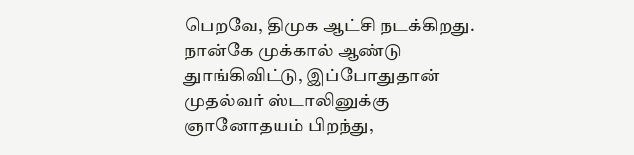பெறவே, திமுக ஆட்சி நடக்கிறது. நான்கே முக்கால் ஆண்டு துாங்கிவிட்டு, இப்போதுதான் முதல்வர் ஸ்டாலினுக்கு ஞானோதயம் பிறந்து,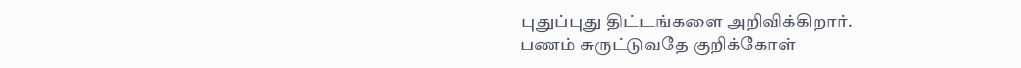புதுப்புது திட்டங்களை அறிவிக்கிறார்.
பணம் சுருட்டுவதே குறிக்கோள்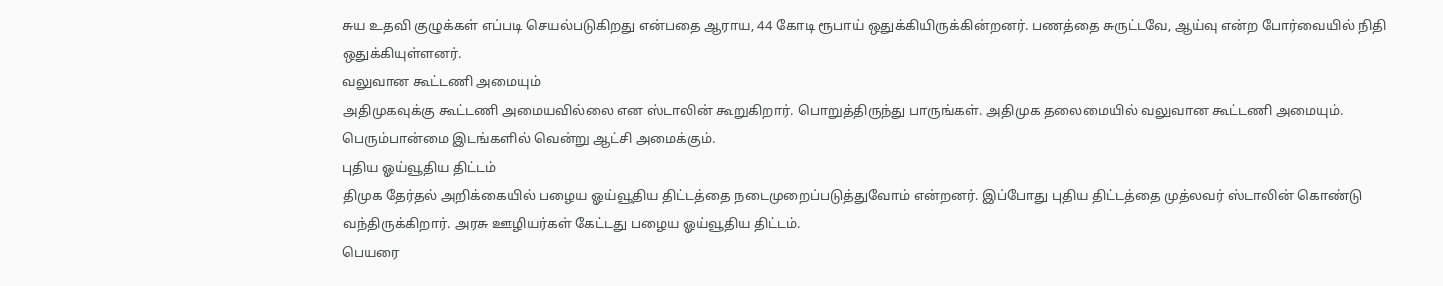சுய உதவி குழுக்கள் எப்படி செயல்படுகிறது என்பதை ஆராய, 44 கோடி ரூபாய் ஒதுக்கியிருக்கின்றனர். பணத்தை சுருட்டவே, ஆய்வு என்ற போர்வையில் நிதி ஒதுக்கியுள்ளனர்.
வலுவான கூட்டணி அமையும்
அதிமுகவுக்கு கூட்டணி அமையவில்லை என ஸ்டாலின் கூறுகிறார். பொறுத்திருந்து பாருங்கள். அதிமுக தலைமையில் வலுவான கூட்டணி அமையும். பெரும்பான்மை இடங்களில் வென்று ஆட்சி அமைக்கும்.
புதிய ஓய்வூதிய திட்டம்
திமுக தேர்தல் அறிக்கையில் பழைய ஓய்வூதிய திட்டத்தை நடைமுறைப்படுத்துவோம் என்றனர். இப்போது புதிய திட்டத்தை முத்லவர் ஸ்டாலின் கொண்டு வந்திருக்கிறார். அரசு ஊழியர்கள் கேட்டது பழைய ஓய்வூதிய திட்டம்.
பெயரை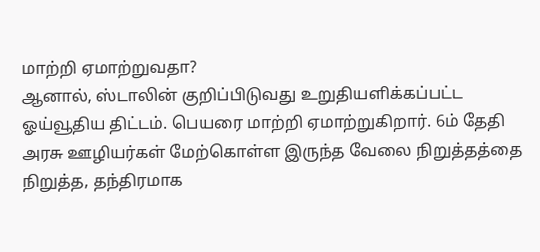மாற்றி ஏமாற்றுவதா?
ஆனால், ஸ்டாலின் குறிப்பிடுவது உறுதியளிக்கப்பட்ட ஓய்வூதிய திட்டம். பெயரை மாற்றி ஏமாற்றுகிறார். 6ம் தேதி அரசு ஊழியர்கள் மேற்கொள்ள இருந்த வேலை நிறுத்தத்தை நிறுத்த, தந்திரமாக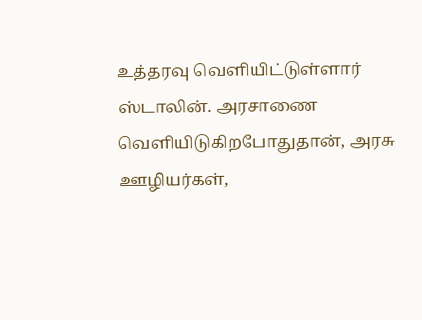உத்தரவு வெளியிட்டுள்ளார் ஸ்டாலின். அரசாணை வெளியிடுகிறபோதுதான், அரசு ஊழியர்கள்,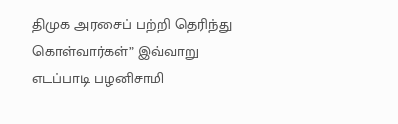திமுக அரசைப் பற்றி தெரிந்து கொள்வார்கள்” இவ்வாறு எடப்பாடி பழனிசாமி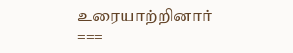உரையாற்றினார்
===